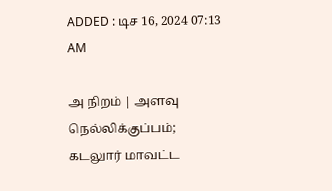ADDED : டிச 16, 2024 07:13 AM

அ நிறம் | அளவு
நெல்லிக்குப்பம்; கடலுார் மாவட்ட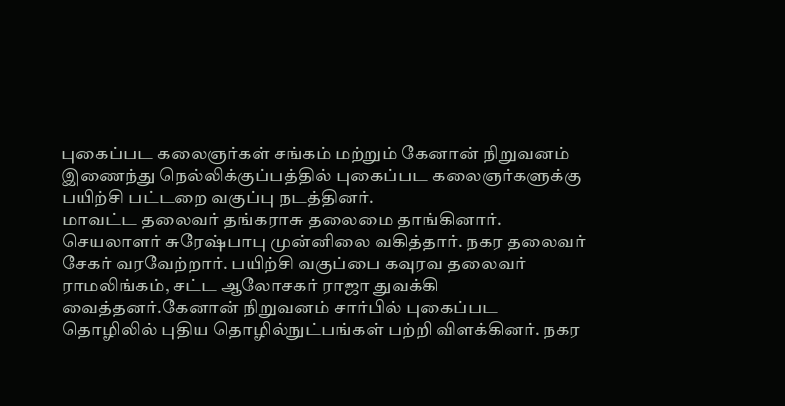புகைப்பட கலைஞர்கள் சங்கம் மற்றும் கேனான் நிறுவனம் இணைந்து நெல்லிக்குப்பத்தில் புகைப்பட கலைஞர்களுக்கு பயிற்சி பட்டறை வகுப்பு நடத்தினர்.
மாவட்ட தலைவர் தங்கராசு தலைமை தாங்கினார். செயலாளர் சுரேஷ்பாபு முன்னிலை வகித்தார். நகர தலைவர் சேகர் வரவேற்றார். பயிற்சி வகுப்பை கவுரவ தலைவர் ராமலிங்கம், சட்ட ஆலோசகர் ராஜா துவக்கி வைத்தனர்.கேனான் நிறுவனம் சார்பில் புகைப்பட தொழிலில் புதிய தொழில்நுட்பங்கள் பற்றி விளக்கினர். நகர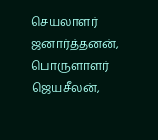செயலாளர் ஜனார்த்தனன், பொருளாளர் ஜெயசீலன்,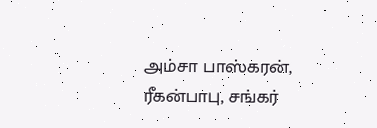அம்சா பாஸ்கரன், ரீகன்பாபு, சங்கர்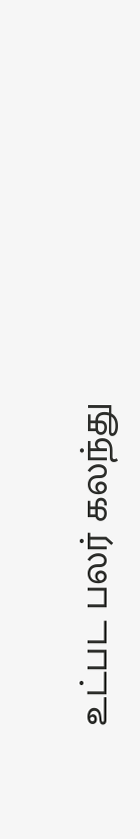உட்பட பலர் கலந்து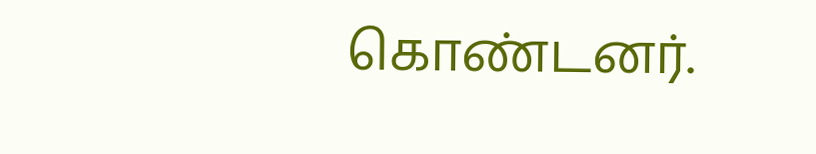கொண்டனர்.